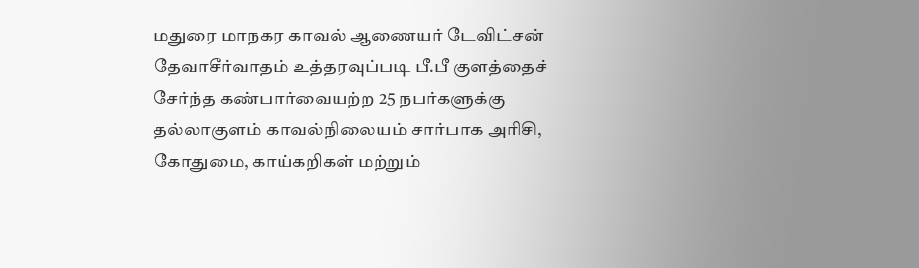மதுரை மாநகர காவல் ஆணையர் டேவிட்சன் தேவாசீர்வாதம் உத்தரவுப்படி பீ.பீ குளத்தைச் சேர்ந்த கண்பார்வையற்ற 25 நபர்களுக்கு தல்லாகுளம் காவல்நிலையம் சார்பாக அரிசி, கோதுமை, காய்கறிகள் மற்றும்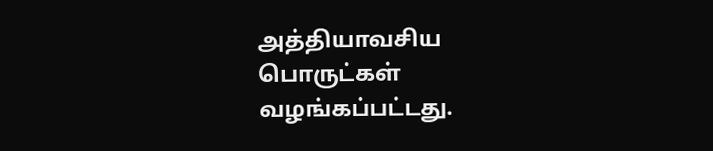அத்தியாவசிய பொருட்கள் வழங்கப்பட்டது.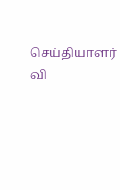செய்தியாளர் வி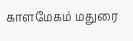காளமேகம் மதுரை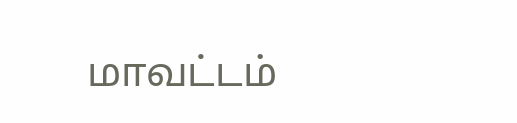மாவட்டம்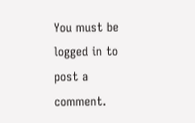You must be logged in to post a comment.